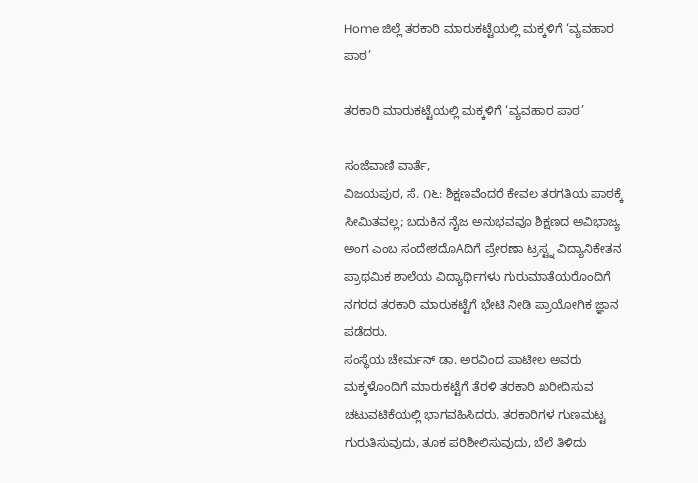Home ಜಿಲ್ಲೆ ತರಕಾರಿ ಮಾರುಕಟ್ಟೆಯಲ್ಲಿ ಮಕ್ಕಳಿಗೆ ‘ವ್ಯವಹಾರ ಪಾಠ’

ತರಕಾರಿ ಮಾರುಕಟ್ಟೆಯಲ್ಲಿ ಮಕ್ಕಳಿಗೆ ‘ವ್ಯವಹಾರ ಪಾಠ’

ಸಂಜೆವಾಣಿ ವಾರ್ತೆ,
ವಿಜಯಪುರ, ಸೆ. ೧೬: ಶಿಕ್ಷಣವೆಂದರೆ ಕೇವಲ ತರಗತಿಯ ಪಾಠಕ್ಕೆ ಸೀಮಿತವಲ್ಲ; ಬದುಕಿನ ನೈಜ ಅನುಭವವೂ ಶಿಕ್ಷಣದ ಅವಿಭಾಜ್ಯ ಅಂಗ ಎಂಬ ಸಂದೇಶದೊAದಿಗೆ ಪ್ರೇರಣಾ ಟ್ರಸ್ಟ್ನ ವಿದ್ಯಾನಿಕೇತನ ಪ್ರಾಥಮಿಕ ಶಾಲೆಯ ವಿದ್ಯಾರ್ಥಿಗಳು ಗುರುಮಾತೆಯರೊಂದಿಗೆ ನಗರದ ತರಕಾರಿ ಮಾರುಕಟ್ಟೆಗೆ ಭೇಟಿ ನೀಡಿ ಪ್ರಾಯೋಗಿಕ ಜ್ಞಾನ ಪಡೆದರು.
ಸಂಸ್ಥೆಯ ಚೇರ್ಮನ್ ಡಾ. ಅರವಿಂದ ಪಾಟೀಲ ಅವರು ಮಕ್ಕಳೊಂದಿಗೆ ಮಾರುಕಟ್ಟೆಗೆ ತೆರಳಿ ತರಕಾರಿ ಖರೀದಿಸುವ ಚಟುವಟಿಕೆಯಲ್ಲಿ ಭಾಗವಹಿಸಿದರು. ತರಕಾರಿಗಳ ಗುಣಮಟ್ಟ ಗುರುತಿಸುವುದು, ತೂಕ ಪರಿಶೀಲಿಸುವುದು, ಬೆಲೆ ತಿಳಿದು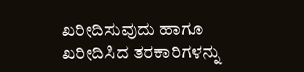ಖರೀದಿಸುವುದು ಹಾಗೂ ಖರೀದಿಸಿದ ತರಕಾರಿಗಳನ್ನು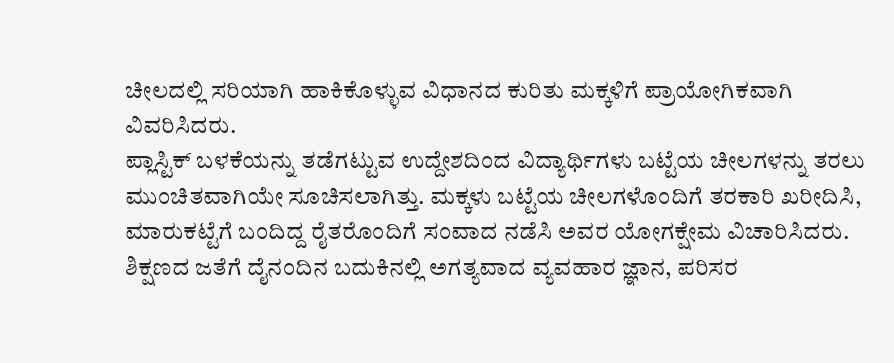ಚೀಲದಲ್ಲಿ ಸರಿಯಾಗಿ ಹಾಕಿಕೊಳ್ಳುವ ವಿಧಾನದ ಕುರಿತು ಮಕ್ಕಳಿಗೆ ಪ್ರಾಯೋಗಿಕವಾಗಿ ವಿವರಿಸಿದರು.
ಪ್ಲಾಸ್ಟಿಕ್ ಬಳಕೆಯನ್ನು ತಡೆಗಟ್ಟುವ ಉದ್ದೇಶದಿಂದ ವಿದ್ಯಾರ್ಥಿಗಳು ಬಟ್ಟೆಯ ಚೀಲಗಳನ್ನು ತರಲು ಮುಂಚಿತವಾಗಿಯೇ ಸೂಚಿಸಲಾಗಿತ್ತು. ಮಕ್ಕಳು ಬಟ್ಟೆಯ ಚೀಲಗಳೊಂದಿಗೆ ತರಕಾರಿ ಖರೀದಿಸಿ, ಮಾರುಕಟ್ಟೆಗೆ ಬಂದಿದ್ದ ರೈತರೊಂದಿಗೆ ಸಂವಾದ ನಡೆಸಿ ಅವರ ಯೋಗಕ್ಷೇಮ ವಿಚಾರಿಸಿದರು.
ಶಿಕ್ಷಣದ ಜತೆಗೆ ದೈನಂದಿನ ಬದುಕಿನಲ್ಲಿ ಅಗತ್ಯವಾದ ವ್ಯವಹಾರ ಜ್ಞಾನ, ಪರಿಸರ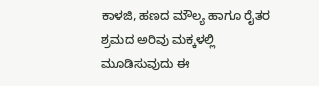ಕಾಳಜಿ, ಹಣದ ಮೌಲ್ಯ ಹಾಗೂ ರೈತರ ಶ್ರಮದ ಅರಿವು ಮಕ್ಕಳಲ್ಲಿ ಮೂಡಿಸುವುದು ಈ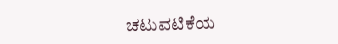ಚಟುವಟಿಕೆಯ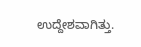ಉದ್ದೇಶವಾಗಿತ್ತು.